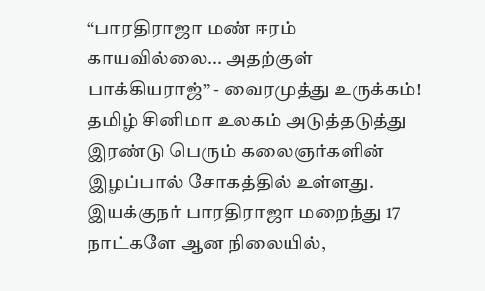“பாரதிராஜா மண் ஈரம் காயவில்லை... அதற்குள் பாக்கியராஜ்” - வைரமுத்து உருக்கம்!
தமிழ் சினிமா உலகம் அடுத்தடுத்து இரண்டு பெரும் கலைஞர்களின் இழப்பால் சோகத்தில் உள்ளது. இயக்குநர் பாரதிராஜா மறைந்து 17 நாட்களே ஆன நிலையில்,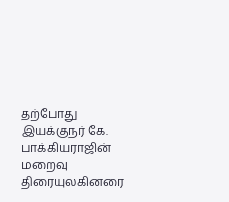தற்போது இயக்குநர் கே. பாக்கியராஜின் மறைவு திரையுலகினரை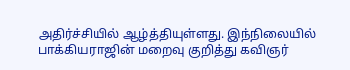அதிர்ச்சியில் ஆழ்த்தியுள்ளது. இந்நிலையில் பாக்கியராஜின் மறைவு குறித்து கவிஞர்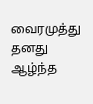வைரமுத்து தனது ஆழ்ந்த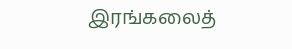இரங்கலைத்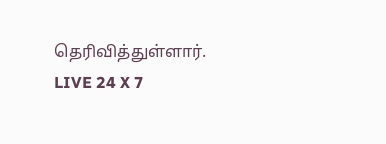தெரிவித்துள்ளார்.
LIVE 24 X 7